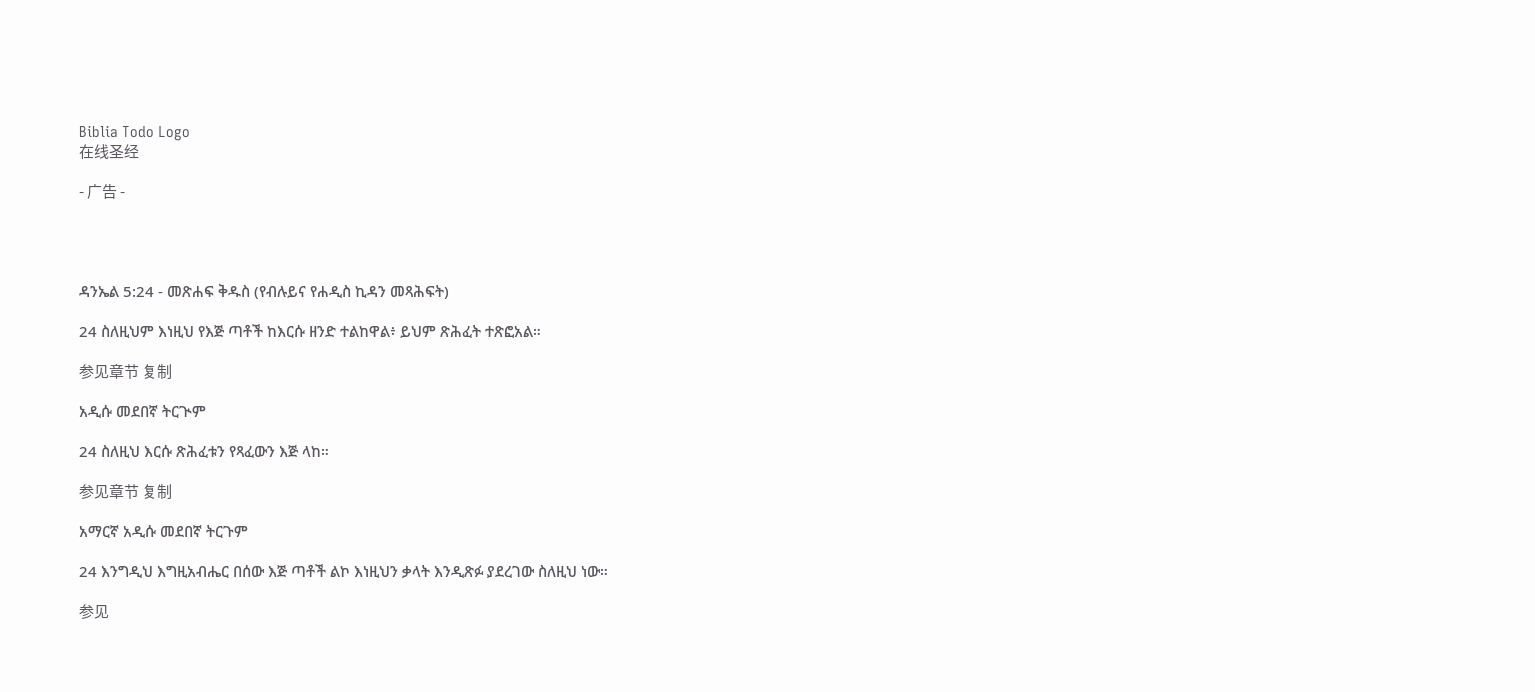Biblia Todo Logo
在线圣经

- 广告 -




ዳንኤል 5:24 - መጽሐፍ ቅዱስ (የብሉይና የሐዲስ ኪዳን መጻሕፍት)

24 ስለዚህም እነዚህ የእጅ ጣቶች ከእርሱ ዘንድ ተልከዋል፥ ይህም ጽሕፈት ተጽፎአል።

参见章节 复制

አዲሱ መደበኛ ትርጒም

24 ስለዚህ እርሱ ጽሕፈቱን የጻፈውን እጅ ላከ።

参见章节 复制

አማርኛ አዲሱ መደበኛ ትርጉም

24 እንግዲህ እግዚአብሔር በሰው እጅ ጣቶች ልኮ እነዚህን ቃላት እንዲጽፉ ያደረገው ስለዚህ ነው።

参见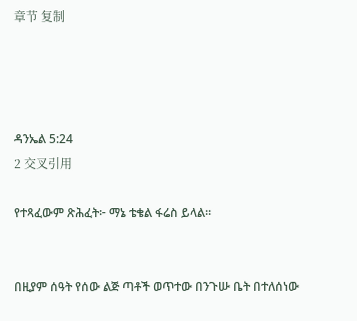章节 复制




ዳንኤል 5:24
2 交叉引用

የተጻፈውም ጽሕፈት፦ ማኔ ቴቄል ፋሬስ ይላል።


በዚያም ሰዓት የሰው ልጅ ጣቶች ወጥተው በንጉሡ ቤት በተለሰነው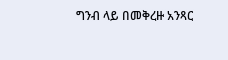ግንብ ላይ በመቅረዙ አንጻር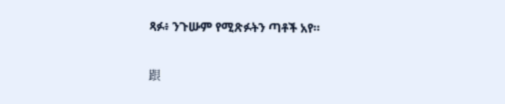ጻፉ፥ ንጉሡም የሚጽፉትን ጣቶች አየ።


跟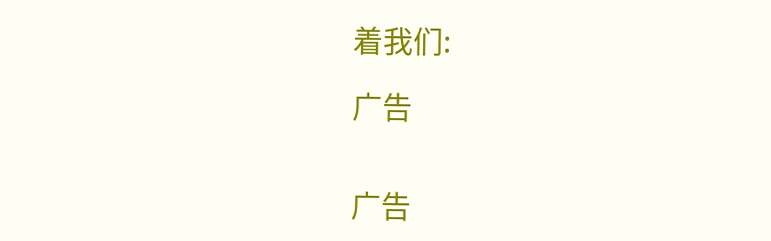着我们:

广告


广告